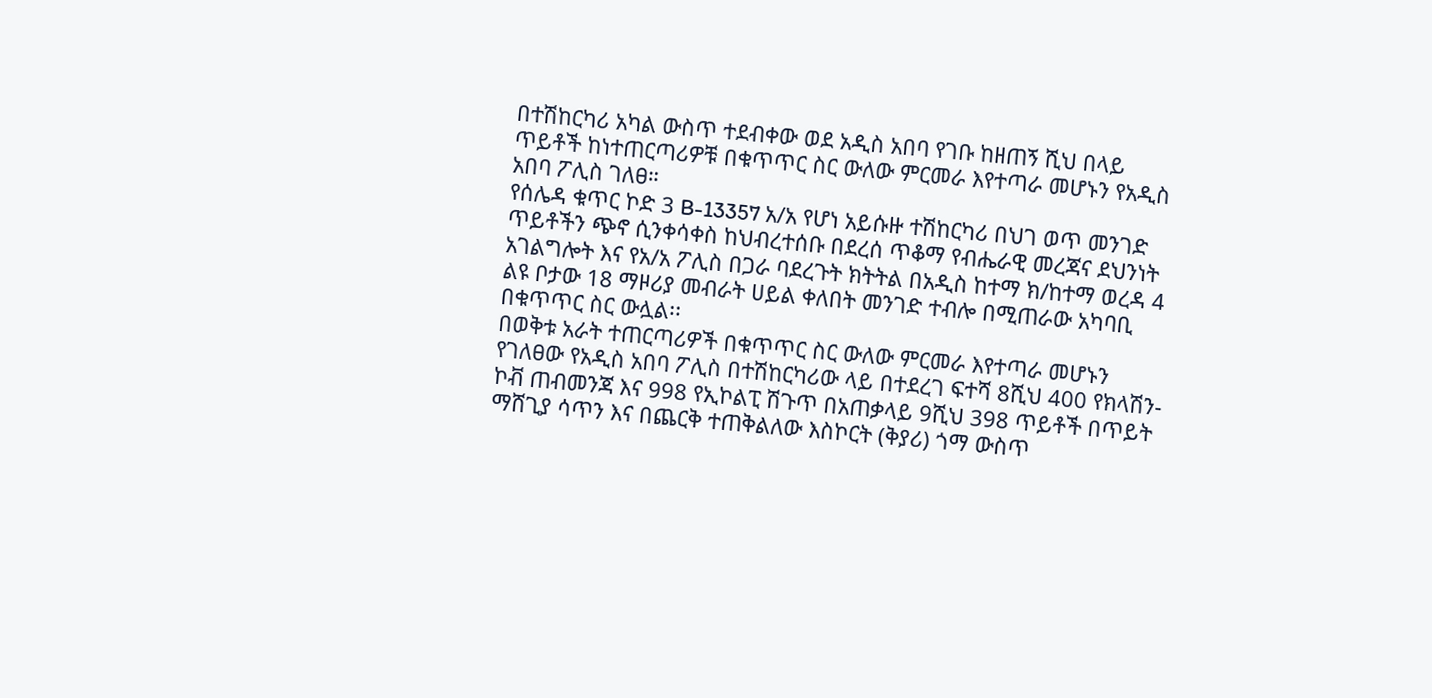በተሽከርካሪ አካል ውስጥ ተደብቀው ወደ አዲስ አበባ የገቡ ከዘጠኝ ሺህ በላይ ጥይቶች ከነተጠርጣሪዎቹ በቁጥጥር ስር ውለው ምርመራ እየተጣራ መሆኑን የአዲስ አበባ ፖሊስ ገለፀ።
የሰሌዳ ቁጥር ኮድ 3 B-13357 አ/አ የሆነ አይሱዙ ተሽከርካሪ በህገ ወጥ መንገድ ጥይቶችን ጭኖ ሲንቀሳቀስ ከህብረተሰቡ በደረሰ ጥቆማ የብሔራዊ መረጃና ደህንነት አገልግሎት እና የአ/አ ፖሊስ በጋራ ባደረጉት ክትትል በአዲስ ከተማ ክ/ከተማ ወረዳ 4 ልዩ ቦታው 18 ማዞሪያ መብራት ሀይል ቀለበት መንገድ ተብሎ በሚጠራው አካባቢ በቁጥጥር ስር ውሏል፡፡
በወቅቱ አራት ተጠርጣሪዎች በቁጥጥር ስር ውለው ምርመራ እየተጣራ መሆኑን የገለፀው የአዲስ አበባ ፖሊስ በተሽከርካሪው ላይ በተደረገ ፍተሻ 8ሺህ 400 የክላሽን-ኮቭ ጠብመንጃ እና 998 የኢኮልፒ ሽጉጥ በአጠቃላይ 9ሺህ 398 ጥይቶች በጥይት ማሸጊያ ሳጥን እና በጨርቅ ተጠቅልለው እስኮርት (ቅያሪ) ጎማ ውስጥ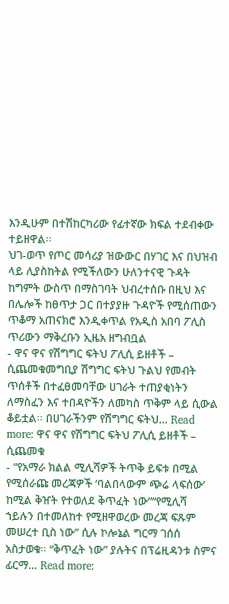እንዲሁም በተሽከርካሪው የፊተኛው ክፍል ተደብቀው ተይዘዋል፡፡
ህገ-ወጥ የጦር መሳሪያ ዝውውር በሃገር እና በህዝብ ላይ ሊያስከትል የሚችለውን ሁለንተናዊ ጉዳት ከግምት ውስጥ በማስገባት ህብረተሰቡ በዚህ እና በሌሎች ከፀጥታ ጋር በተያያዙ ጉዳዮች የሚሰጠውን ጥቆማ አጠናክሮ እንዲቀጥል የአዲስ አበባ ፖሊስ ጥሪውን ማቅረቡን ኢዜአ ዘግብቧል
- ዋና ዋና የሽግግር ፍትህ ፖሊሲ ይዘቶች – ሲጨመቁመግቢያ ሽግግር ፍትህ ጉልህ የመብት ጥሰቶች በተፈፀመባቸው ሀገራት ተጠያቂነትን ለማስፈን እና ተበዳዮችን ለመካስ ጥቅም ላይ ሲውል ቆይቷል፡፡ በሀገራችንም የሽግግር ፍትህ… Read more: ዋና ዋና የሽግግር ፍትህ ፖሊሲ ይዘቶች – ሲጨመቁ
- “የአማራ ክልል ሚሊሻዎች ትጥቅ ይፍቱ በሚል የሚሰራጩ መረጃዎች ‘ባልበላውም ጭሬ ላፍሰው’ ከሚል ቅዠት የተወለደ ቅጥፈት ነው”“የሚሊሻ ኀይሉን በተመለከተ የሚዘዋወረው መረጃ ፍጹም መሠረተ ቢስ ነው” ሲሉ ኮሎኔል ግርማ ገሰሰ አስታወቁ። “ቅጥፈት ነው” ያሉትና በፕሬዚዳንቱ ስምና ፊርማ… Read more: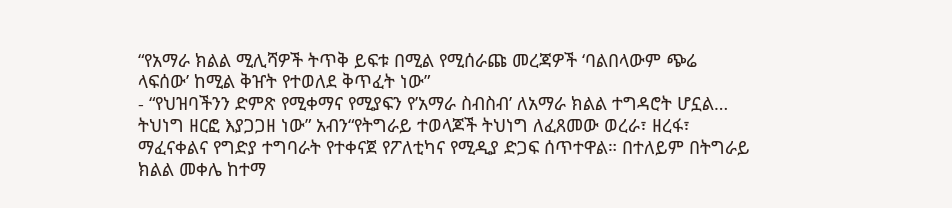“የአማራ ክልል ሚሊሻዎች ትጥቅ ይፍቱ በሚል የሚሰራጩ መረጃዎች ‘ባልበላውም ጭሬ ላፍሰው’ ከሚል ቅዠት የተወለደ ቅጥፈት ነው”
- “የህዝባችንን ድምጽ የሚቀማና የሚያፍን የ’አማራ ስብስብ’ ለአማራ ክልል ተግዳሮት ሆኗል… ትህነግ ዘርፎ እያጋጋዘ ነው” አብን“የትግራይ ተወላጆች ትህነግ ለፈጸመው ወረራ፣ ዘረፋ፣ ማፈናቀልና የግድያ ተግባራት የተቀናጀ የፖለቲካና የሚዲያ ድጋፍ ሰጥተዋል። በተለይም በትግራይ ክልል መቀሌ ከተማ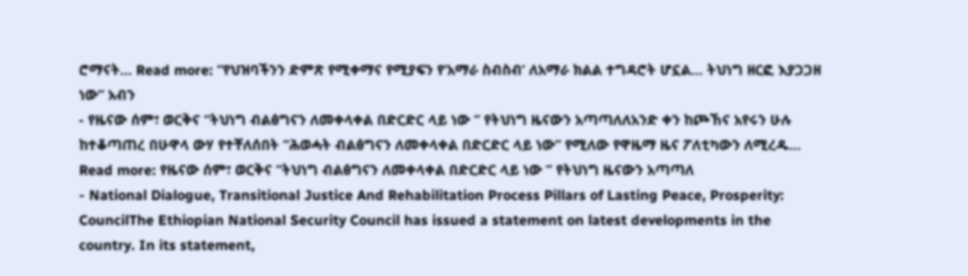ሮማናት… Read more: “የህዝባችንን ድምጽ የሚቀማና የሚያፍን የ’አማራ ስብስብ’ ለአማራ ክልል ተግዳሮት ሆኗል… ትህነግ ዘርፎ እያጋጋዘ ነው” አብን
- የዜናው ሰም፣ ወርቅና “ትህነግ ብልፅግናን ለመቀላቀል በድርድር ላይ ነው ” የትህነግ ዜናውን አጣጣለለአንድ ቀን ከጮኸና አየሩን ሁሉ ከተቆጣጠረ በሁዋላ ውሃ የተቸለሰበት “ሕወሓት ብልፅግናን ለመቀላቀል በድርድር ላይ ነው” የሚለው የዋዜማ ዜና ፖለቲካውን ለሚረዱ… Read more: የዜናው ሰም፣ ወርቅና “ትህነግ ብልፅግናን ለመቀላቀል በድርድር ላይ ነው ” የትህነግ ዜናውን አጣጣለ
- National Dialogue, Transitional Justice And Rehabilitation Process Pillars of Lasting Peace, Prosperity: CouncilThe Ethiopian National Security Council has issued a statement on latest developments in the country. In its statement,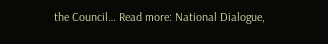the Council… Read more: National Dialogue,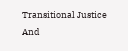Transitional Justice And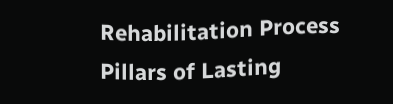Rehabilitation Process Pillars of Lasting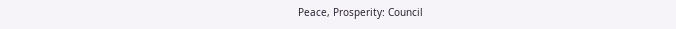Peace, Prosperity: Council